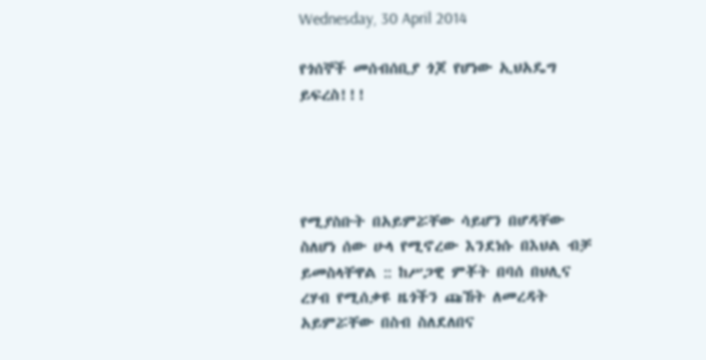Wednesday, 30 April 2014

የጎሰኞች መሰብሰቢያ ጎጆ የሆነው ኢህአዴግ ይፍረስ!!!




የሚያስቡት በአይምሯቸው ሳይሆን በሆዳቸው ስለሆነ ሰው ሁላ የሚኖረው እንደነሱ በእህል ብቻ ይመስላቸዋል :: ከሥጋዊ ምቾት በባሰ በህሊና ረሃብ የሚሰቃዩ ዜጎችን ጩኸት ለመረዳት አይምሯቸው በስብ ስለደለበና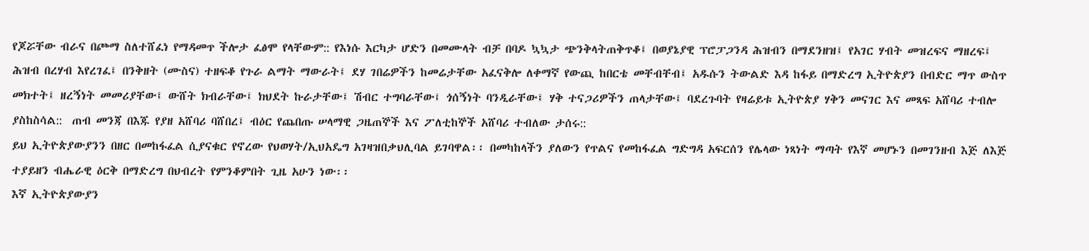የጆሯቸው ብራና በጮማ ስለተሸፈነ የማዳመጥ ችሎታ ፈፅሞ የላቸውም:: የእነሱ እርካታ ሆድን በመሙላት ብቻ በባዶ ኳኳታ ጭንቅላትጠቅጥቆ፤ በወያኔያዊ ፕሮፓጋንዳ ሕዝብን በማደንዘዝ፤ የአገር ሃብት መዝረፍና ማዘረፍ፤ ሕዝብ በረሃብ እየረገፈ፤ በንቅዘት (ሙስና) ተዘፍቆ የጉራ ልማት ማውራት፤ ደሃ ገበሬዎችን ከመሬታቸው አፈናቅሎ ለቀማኛ የውጪ ከበርቴ መቸብቸብ፤ አዱሱን ትውልድ እዳ ከፋይ በማድረግ ኢትዮጵያን በብድር ማጥ ውስጥ መክተት፤ ዘረኝነት መመሪያቸው፤ ውሸት ክብራቸው፤ ክህደት ኩራታቸው፤ ሽብር ተግባራቸው፤ ጎሰኝነት ባንዲራቸው፤ ሃቅ ተናጋሪዎችን ጠላታቸው፤ ባደረጉባት የዛሬይቱ ኢትዮጵያ ሃቅን መናገር እና መጻፍ አሸባሪ ተብሎ ያስከስሳል::  ጠብ መንጃ በእጁ የያዘ አሸባሪ ባሸበረ፤ ብዕር የጨበጡ ሠላማዊ ጋዜጠኞች እና ፖለቲከኞች አሸባሪ ተብለው ታሰሩ::
ይህ ኢትዮጵያውያንን በዘር በመከፋፈል ሲያናቁር የኖረው የህወሃት/ኢህአዴግ አገዛዝበቃህሊባል ይገባዋል፡፡ በመካከላችን ያለውን የጥልና የመከፋፈል ግድግዳ አፍርሰን የሌላው ነጻነት ማጣት የእኛ መሆኑን በመገንዘብ እጅ ለእጅ ተያይዘን ብሔራዊ ዕርቅ በማድረግ በህብረት የምንቆምበት ጊዜ አሁን ነው፡፡
እኛ ኢትዮጵያውያን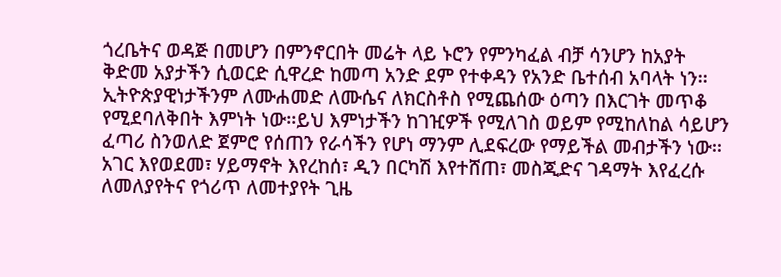ጎረቤትና ወዳጅ በመሆን በምንኖርበት መሬት ላይ ኑሮን የምንካፈል ብቻ ሳንሆን ከአያት ቅድመ አያታችን ሲወርድ ሲዋረድ ከመጣ አንድ ደም የተቀዳን የአንድ ቤተሰብ አባላት ነን፡፡ኢትዮጵያዊነታችንም ለሙሐመድ ለሙሴና ለክርስቶስ የሚጨሰው ዕጣን በእርገት መጥቆ የሚደባለቅበት እምነት ነው፡፡ይህ እምነታችን ከገዢዎች የሚለገስ ወይም የሚከለከል ሳይሆን ፈጣሪ ስንወለድ ጀምሮ የሰጠን የራሳችን የሆነ ማንም ሊደፍረው የማይችል መብታችን ነው፡፡ አገር እየወደመ፣ ሃይማኖት እየረከሰ፣ ዲን በርካሽ እየተሸጠ፣ መስጂድና ገዳማት እየፈረሱ ለመለያየትና የጎሪጥ ለመተያየት ጊዜ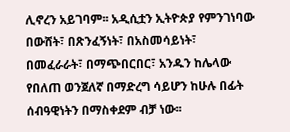ሊኖረን አይገባም፡፡ አዲሲቷን ኢትዮጵያ የምንገነባው በውሸት፣ በጽንፈኝነት፣ በአስመሳይነት፣ በመፈራራት፣ በማጭበርበር፣ አንዱን ከሌላው የበለጠ ወንጀለኛ በማድረግ ሳይሆን ከሁሉ በፊት ሰብዓዊነትን በማስቀደም ብቻ ነው፡፡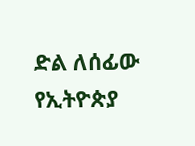ድል ለሰፊው የኢትዮጵያ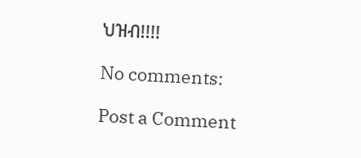ህዝብ!!!!

No comments:

Post a Comment